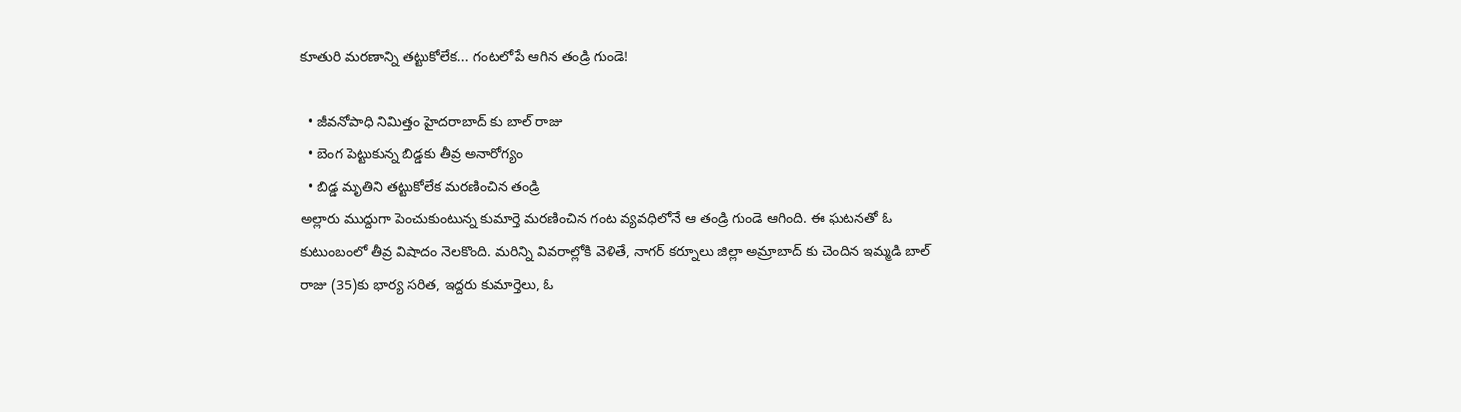కూతురి మరణాన్ని తట్టుకోలేక... గంటలోపే ఆగిన తండ్రి గుండె!

  • జీవనోపాధి నిమిత్తం హైదరాబాద్ కు బాల్ రాజు
  • బెంగ పెట్టుకున్న బిడ్డకు తీవ్ర అనారోగ్యం
  • బిడ్డ మృతిని తట్టుకోలేక మరణించిన తండ్రి
అల్లారు ముద్దుగా పెంచుకుంటున్న కుమార్తె మరణించిన గంట వ్యవధిలోనే ఆ తండ్రి గుండె ఆగింది. ఈ ఘటనతో ఓ కుటుంబంలో తీవ్ర విషాదం నెలకొంది. మరిన్ని వివరాల్లోకి వెళితే, నాగర్‌ కర్నూలు జిల్లా అమ్రాబాద్‌ కు చెందిన ఇమ్మడి బాల్‌ రాజు (35)కు భార్య సరిత, ఇద్దరు కుమార్తెలు, ఓ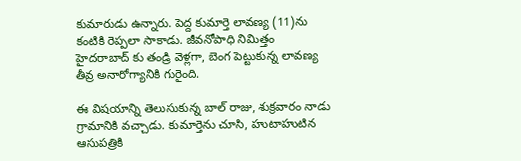కుమారుడు ఉన్నారు. పెద్ద కుమార్తె లావణ్య (11)ను కంటికి రెప్పలా సాకాడు. జీవనోపాధి నిమిత్తం హైదరాబాద్ కు తండ్రి వెళ్లగా, బెంగ పెట్టుకున్న లావణ్య తీవ్ర అనారోగ్యానికి గురైంది.

ఈ విషయాన్ని తెలుసుకున్న బాల్ రాజు, శుక్రవారం నాడు గ్రామానికి వచ్చాడు. కుమార్తెను చూసి, హుటాహుటిన ఆసుపత్రికి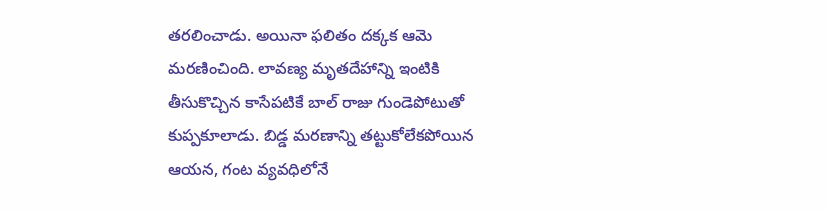తరలించాడు. అయినా ఫలితం దక్కక ఆమె మరణించింది. లావణ్య మృతదేహాన్ని ఇంటికి తీసుకొచ్చిన కాసేపటికే బాల్ రాజు గుండెపోటుతో కుప్పకూలాడు. బిడ్డ మరణాన్ని తట్టుకోలేకపోయిన ఆయన, గంట వ్యవధిలోనే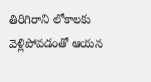తిరిగిరాని లోకాలకు వెళ్లిపోవడంతో ఆయన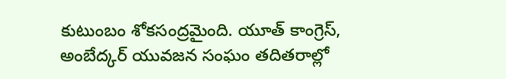కుటుంబం శోకసంద్రమైంది. యూత్ కాంగ్రెస్, అంబేద్కర్ యువజన సంఘం తదితరాల్లో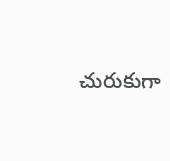చురుకుగా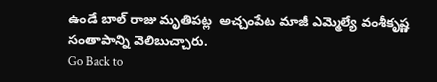ఉండే బాల్ రాజు మృతిపట్ల  అచ్చంపేట మాజీ ఎమ్మెల్యే వంశీకృష్ణ సంతాపాన్ని వెలిబుచ్చారు.
Go Back to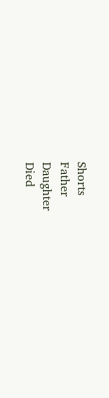Shorts
Father
Daughter
Died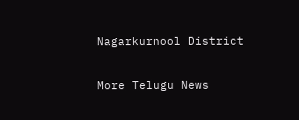Nagarkurnool District

More Telugu News